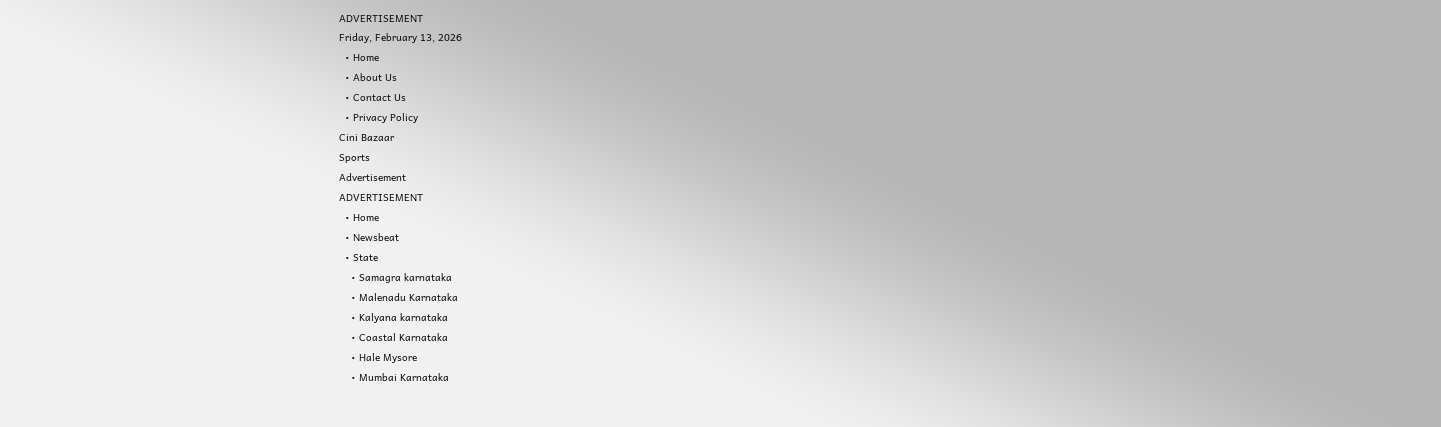ADVERTISEMENT
Friday, February 13, 2026
  • Home
  • About Us
  • Contact Us
  • Privacy Policy
Cini Bazaar
Sports
Advertisement
ADVERTISEMENT
  • Home
  • Newsbeat
  • State
    • Samagra karnataka
    • Malenadu Karnataka
    • Kalyana karnataka
    • Coastal Karnataka
    • Hale Mysore
    • Mumbai Karnataka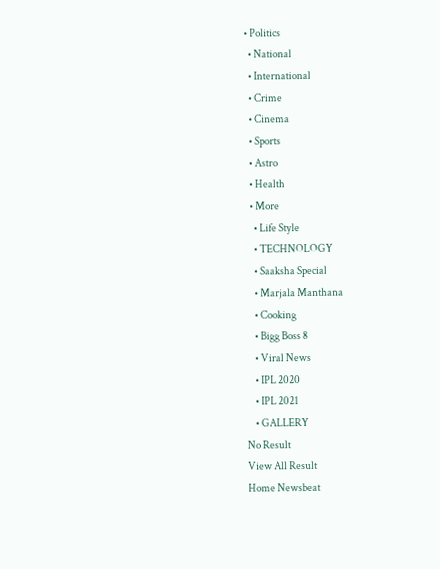• Politics
  • National
  • International
  • Crime
  • Cinema
  • Sports
  • Astro
  • Health
  • More
    • Life Style
    • TECHNOLOGY
    • Saaksha Special
    • Marjala Manthana
    • Cooking
    • Bigg Boss 8
    • Viral News
    • IPL 2020
    • IPL 2021
    • GALLERY
No Result
View All Result
Home Newsbeat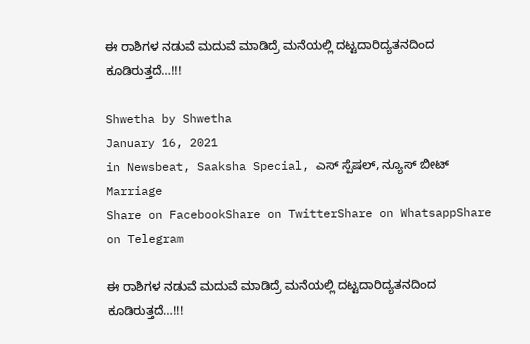ಈ ರಾಶಿಗಳ ನಡುವೆ ಮದುವೆ ಮಾಡಿದ್ರೆ ಮನೆಯಲ್ಲಿ ದಟ್ಟದಾರಿದ್ಯತನದಿಂದ ಕೂಡಿರುತ್ತದೆ…!!!

Shwetha by Shwetha
January 16, 2021
in Newsbeat, Saaksha Special, ಎಸ್ ಸ್ಪೆಷಲ್, ನ್ಯೂಸ್ ಬೀಟ್
Marriage
Share on FacebookShare on TwitterShare on WhatsappShare on Telegram

ಈ ರಾಶಿಗಳ ನಡುವೆ ಮದುವೆ ಮಾಡಿದ್ರೆ ಮನೆಯಲ್ಲಿ ದಟ್ಟದಾರಿದ್ಯತನದಿಂದ ಕೂಡಿರುತ್ತದೆ…!!!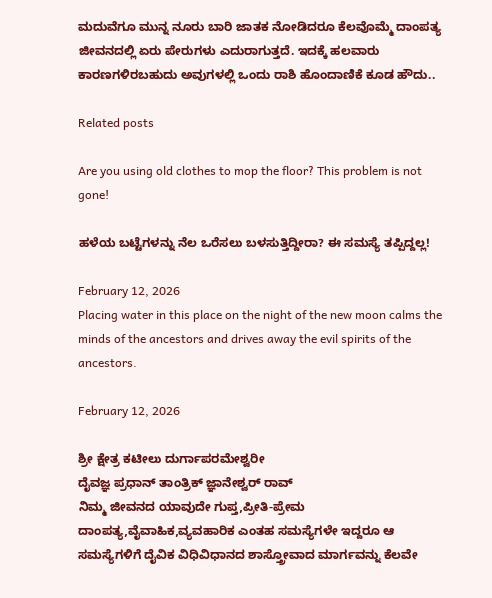ಮದುವೆಗೂ ಮುನ್ನ ನೂರು ಬಾರಿ ಜಾತಕ ನೋಡಿದರೂ ಕೆಲವೊಮ್ಮೆ ದಾಂಪತ್ಯ ಜೀವನದಲ್ಲಿ ಏರು ಪೇರುಗಳು ಎದುರಾಗುತ್ತದೆ. ಇದಕ್ಕೆ ಹಲವಾರು ಕಾರಣಗಳಿರಬಹುದು ಅವುಗಳಲ್ಲಿ ಒಂದು ರಾಶಿ ಹೊಂದಾಣಿಕೆ ಕೂಡ ಹೌದು..

Related posts

Are you using old clothes to mop the floor? This problem is not gone!

ಹಳೆಯ ಬಟ್ಟೆಗಳನ್ನು ನೆಲ ಒರೆಸಲು ಬಳಸುತ್ತಿದ್ದೀರಾ? ಈ ಸಮಸ್ಯೆ ತಪ್ಪಿದ್ದಲ್ಲ!

February 12, 2026
Placing water in this place on the night of the new moon calms the minds of the ancestors and drives away the evil spirits of the ancestors.

February 12, 2026

ಶ್ರೀ ಕ್ಷೇತ್ರ ಕಟೀಲು ದುರ್ಗಾಪರಮೇಶ್ವರೀ
ದೈವಜ್ಞ ಪ್ರಧಾನ್ ತಾಂತ್ರಿಕ್ ಜ್ಞಾನೇಶ್ವರ್ ರಾವ್
ನಿಮ್ಮ ಜೀವನದ ಯಾವುದೇ ಗುಪ್ತ,ಪ್ರೀತಿ-ಪ್ರೇಮ ದಾಂಪತ್ಯ,ವೈವಾಹಿಕ,ವ್ಯವಹಾರಿಕ ಎಂತಹ ಸಮಸ್ಯೆಗಳೇ ಇದ್ದರೂ ಆ ಸಮಸ್ಯೆಗಳಿಗೆ ದೈವಿಕ ವಿಧಿವಿಧಾನದ ಶಾಸ್ತ್ರೋವಾದ ಮಾರ್ಗವನ್ನು ಕೆಲವೇ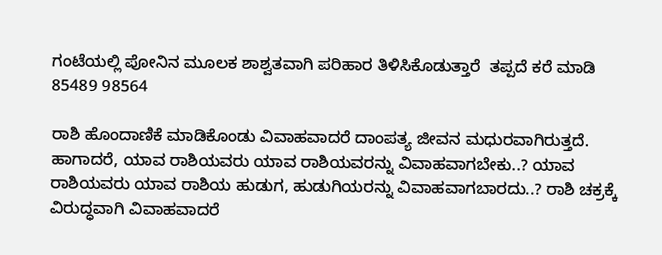ಗಂಟೆಯಲ್ಲಿ ಪೋನಿನ ಮೂಲಕ ಶಾಶ್ವತವಾಗಿ ಪರಿಹಾರ ತಿಳಿಸಿಕೊಡುತ್ತಾರೆ  ತಪ್ಪದೆ ಕರೆ ಮಾಡಿ 85489 98564

ರಾಶಿ ಹೊಂದಾಣಿಕೆ ಮಾಡಿಕೊಂಡು ವಿವಾಹವಾದರೆ ದಾಂಪತ್ಯ ಜೀವನ ಮಧುರವಾಗಿರುತ್ತದೆ. ಹಾಗಾದರೆ, ಯಾವ ರಾಶಿಯವರು ಯಾವ ರಾಶಿಯವರನ್ನು ವಿವಾಹವಾಗಬೇಕು..? ಯಾವ ರಾಶಿಯವರು ಯಾವ ರಾಶಿಯ ಹುಡುಗ, ಹುಡುಗಿಯರನ್ನು ವಿವಾಹವಾಗಬಾರದು..? ರಾಶಿ ಚಕ್ರಕ್ಕೆ ವಿರುದ್ಧವಾಗಿ ವಿವಾಹವಾದರೆ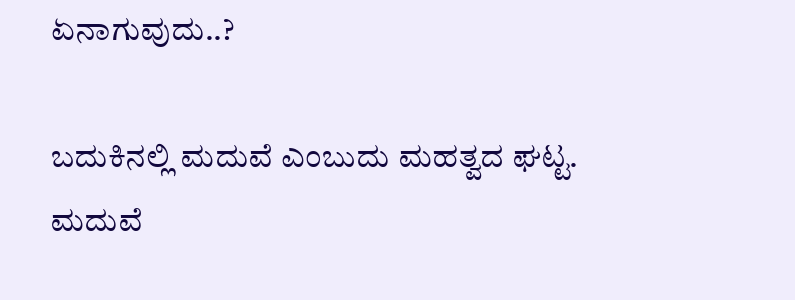ಏನಾಗುವುದು..?

ಬದುಕಿನಲ್ಲಿ ಮದುವೆ ಎಂಬುದು ಮಹತ್ವದ ಘಟ್ಟ. ಮದುವೆ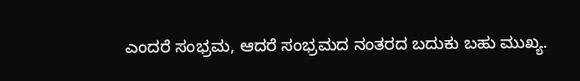ಎಂದರೆ ಸಂಭ್ರಮ, ಆದರೆ ಸಂಭ್ರಮದ ನಂತರದ ಬದುಕು ಬಹು ಮುಖ್ಯ.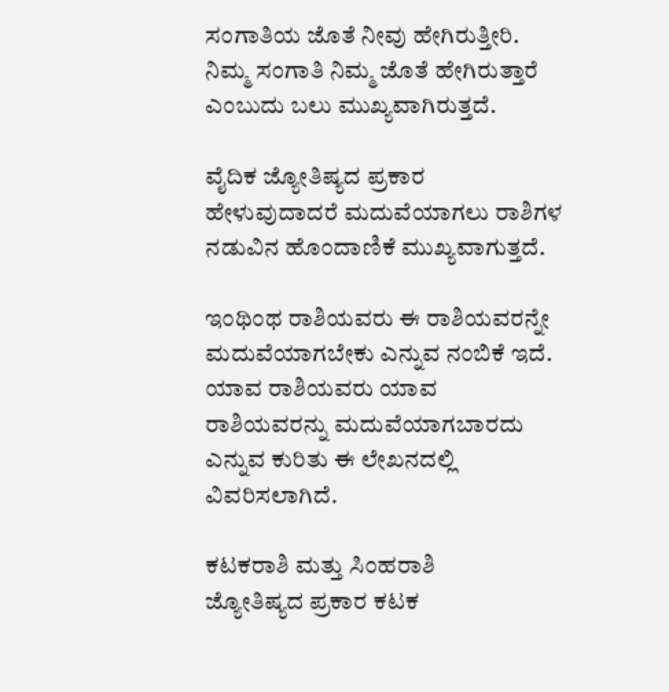ಸಂಗಾತಿಯ ಜೊತೆ ನೀವು ಹೇಗಿರುತ್ತೀರಿ. ನಿಮ್ಮ ಸಂಗಾತಿ ನಿಮ್ಮ ಜೊತೆ ಹೇಗಿರುತ್ತಾರೆ ಎಂಬುದು ಬಲು ಮುಖ್ಯವಾಗಿರುತ್ತದೆ.

ವೈದಿಕ ಜ್ಯೋತಿಷ್ಯದ ಪ್ರಕಾರ ಹೇಳುವುದಾದರೆ ಮದುವೆಯಾಗಲು ರಾಶಿಗಳ ನಡುವಿನ ಹೊಂದಾಣಿಕೆ ಮುಖ್ಯವಾಗುತ್ತದೆ.

ಇಂಥಿಂಥ ರಾಶಿಯವರು ಈ ರಾಶಿಯವರನ್ನೇ ಮದುವೆಯಾಗಬೇಕು ಎನ್ನುವ ನಂಬಿಕೆ ಇದೆ. ಯಾವ ರಾಶಿಯವರು ಯಾವ ರಾಶಿಯವರನ್ನು ಮದುವೆಯಾಗಬಾರದು ಎನ್ನುವ ಕುರಿತು ಈ ಲೇಖನದಲ್ಲಿ ವಿವರಿಸಲಾಗಿದೆ.

ಕಟಕರಾಶಿ ಮತ್ತು ಸಿಂಹರಾಶಿ
ಜ್ಯೋತಿಷ್ಯದ ಪ್ರಕಾರ ಕಟಕ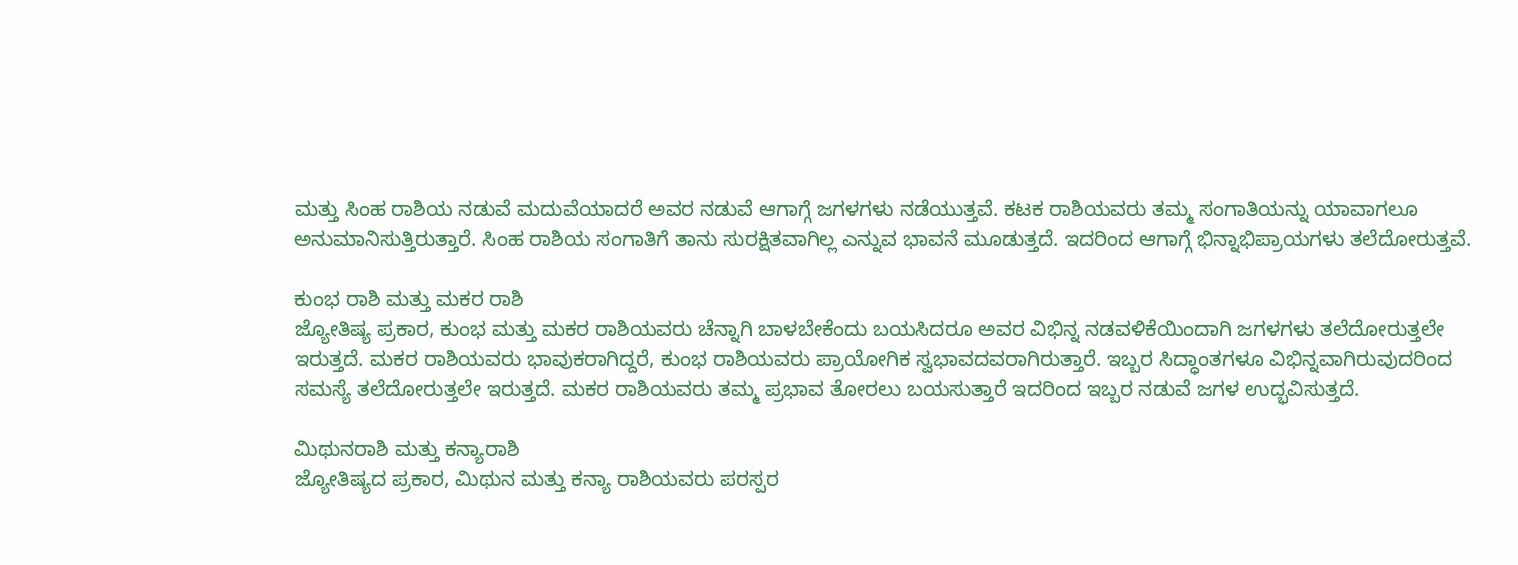ಮತ್ತು ಸಿಂಹ ರಾಶಿಯ ನಡುವೆ ಮದುವೆಯಾದರೆ ಅವರ ನಡುವೆ ಆಗಾಗ್ಗೆ ಜಗಳಗಳು ನಡೆಯುತ್ತವೆ. ಕಟಕ ರಾಶಿಯವರು ತಮ್ಮ ಸಂಗಾತಿಯನ್ನು ಯಾವಾಗಲೂ ಅನುಮಾನಿಸುತ್ತಿರುತ್ತಾರೆ. ಸಿಂಹ ರಾಶಿಯ ಸಂಗಾತಿಗೆ ತಾನು ಸುರಕ್ಷಿತವಾಗಿಲ್ಲ ಎನ್ನುವ ಭಾವನೆ ಮೂಡುತ್ತದೆ. ಇದರಿಂದ ಆಗಾಗ್ಗೆ ಭಿನ್ನಾಭಿಪ್ರಾಯಗಳು ತಲೆದೋರುತ್ತವೆ.

ಕುಂಭ ರಾಶಿ ಮತ್ತು ಮಕರ ರಾಶಿ
ಜ್ಯೋತಿಷ್ಯ ಪ್ರಕಾರ, ಕುಂಭ ಮತ್ತು ಮಕರ ರಾಶಿಯವರು ಚೆನ್ನಾಗಿ ಬಾಳಬೇಕೆಂದು ಬಯಸಿದರೂ ಅವರ ವಿಭಿನ್ನ ನಡವಳಿಕೆಯಿಂದಾಗಿ ಜಗಳಗಳು ತಲೆದೋರುತ್ತಲೇ ಇರುತ್ತದೆ. ಮಕರ ರಾಶಿಯವರು ಭಾವುಕರಾಗಿದ್ದರೆ, ಕುಂಭ ರಾಶಿಯವರು ಪ್ರಾಯೋಗಿಕ ಸ್ವಭಾವದವರಾಗಿರುತ್ತಾರೆ. ಇಬ್ಬರ ಸಿದ್ಧಾಂತಗಳೂ ವಿಭಿನ್ನವಾಗಿರುವುದರಿಂದ ಸಮಸ್ಯೆ ತಲೆದೋರುತ್ತಲೇ ಇರುತ್ತದೆ. ಮಕರ ರಾಶಿಯವರು ತಮ್ಮ ಪ್ರಭಾವ ತೋರಲು ಬಯಸುತ್ತಾರೆ ಇದರಿಂದ ಇಬ್ಬರ ನಡುವೆ ಜಗಳ ಉದ್ಭವಿಸುತ್ತದೆ.

ಮಿಥುನರಾಶಿ ಮತ್ತು ಕನ್ಯಾರಾಶಿ
ಜ್ಯೋತಿಷ್ಯದ ಪ್ರಕಾರ, ಮಿಥುನ ಮತ್ತು ಕನ್ಯಾ ರಾಶಿಯವರು ಪರಸ್ಪರ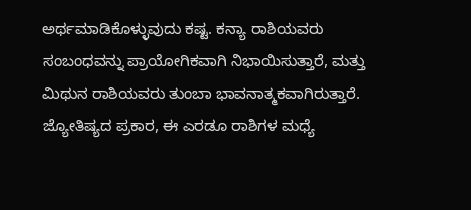ಅರ್ಥಮಾಡಿಕೊಳ್ಳುವುದು ಕಷ್ಟ. ಕನ್ಯಾ ರಾಶಿಯವರು ಸಂಬಂಧವನ್ನು ಪ್ರಾಯೋಗಿಕವಾಗಿ ನಿಭಾಯಿಸುತ್ತಾರೆ, ಮತ್ತು ಮಿಥುನ ರಾಶಿಯವರು ತುಂಬಾ ಭಾವನಾತ್ಮಕವಾಗಿರುತ್ತಾರೆ. ಜ್ಯೋತಿಷ್ಯದ ಪ್ರಕಾರ, ಈ ಎರಡೂ ರಾಶಿಗಳ ಮಧ್ಯೆ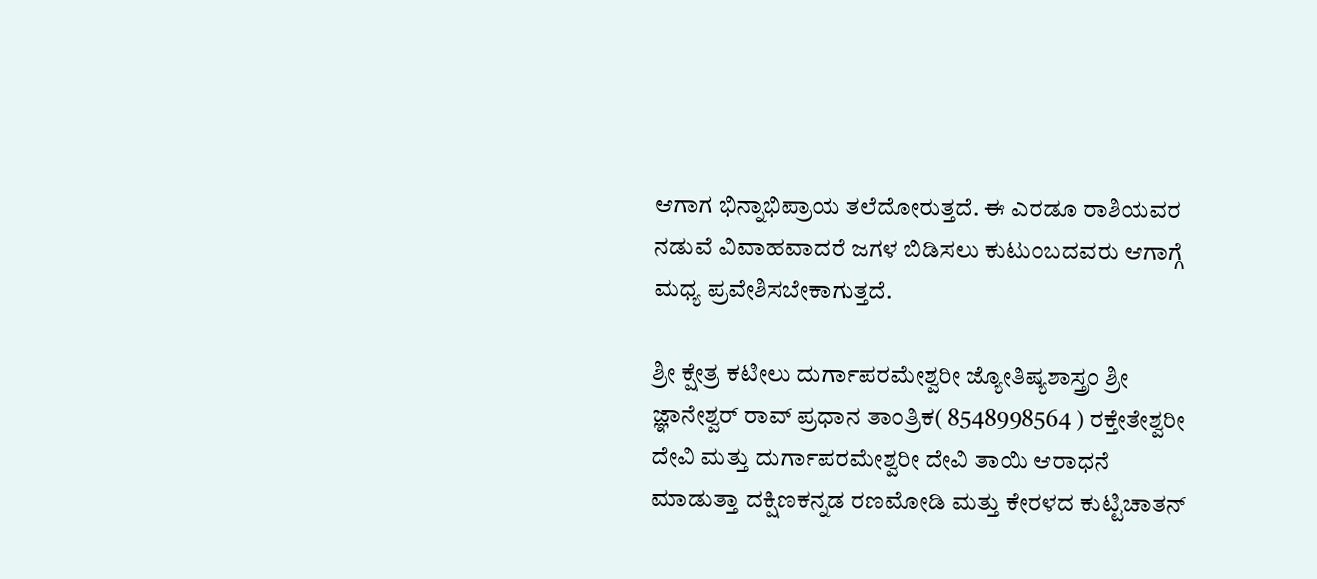ಆಗಾಗ ಭಿನ್ನಾಭಿಪ್ರಾಯ ತಲೆದೋರುತ್ತದೆ. ಈ ಎರಡೂ ರಾಶಿಯವರ ನಡುವೆ ವಿವಾಹವಾದರೆ ಜಗಳ ಬಿಡಿಸಲು ಕುಟುಂಬದವರು ಆಗಾಗ್ಗೆ ಮಧ್ಯ ಪ್ರವೇಶಿಸಬೇಕಾಗುತ್ತದೆ.

ಶ್ರೀ ಕ್ಷೇತ್ರ ಕಟೀಲು ದುರ್ಗಾಪರಮೇಶ್ವರೀ ಜ್ಯೋತಿಷ್ಯಶಾಸ್ತ್ರಂ ಶ್ರೀ ಜ್ಞಾನೇಶ್ವರ್ ರಾವ್ ಪ್ರಧಾನ ತಾಂತ್ರಿಕ( 8548998564 ) ರಕ್ತೇತೇಶ್ವರೀ ದೇವಿ ಮತ್ತು ದುರ್ಗಾಪರಮೇಶ್ವರೀ ದೇವಿ ತಾಯಿ ಆರಾಧನೆ ಮಾಡುತ್ತಾ ದಕ್ಷಿಣಕನ್ನಡ ರಣಮೋಡಿ ಮತ್ತು ಕೇರಳದ ಕುಟ್ಟಿಚಾತನ್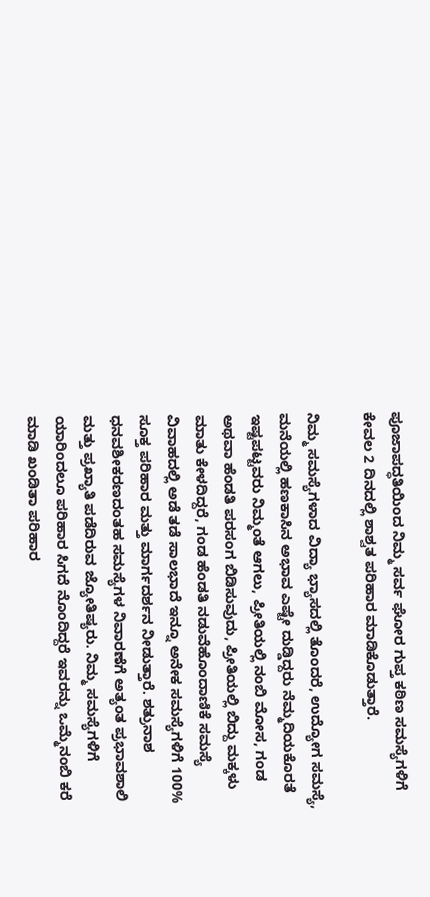ಪೂಜಾಪದ್ಧತಿಯಿಂದ ನಿಮ್ಮ ಸರ್ವ ಘೋರ ಗುಪ್ತ ಕಠಿಣ ಸಮಸ್ಯೆಗಳಿಗೆ ಕೇವಲ 2 ದಿನದಲ್ಲಿ ಶಾಶ್ವತ ಪರಿಹಾರ ಮಾಡಿಕೊಡುತ್ತಾರೆ.

ನಿಮ್ಮ ಸಮಸ್ಯೆಗಳಾದ ವಿದ್ಯಾ ಭ್ಯಾಸದಲ್ಲಿ ತೊಂದರೆ, ಉದ್ಯೋಗ ಸಮಸ್ಯೆ, ಮನೆಯಲ್ಲಿ ಹಣಕಾಸಿನ ಅಭಾವ ಎಷ್ಟೇ ದುಡ್ಡಿದ್ದರು ನೆಮ್ಮದಿಯಕೊರತೆ ಇಷ್ಟಪಟ್ಟವರು ನಿಮ್ಮಂತೆ ಆಗಲು, ಪ್ರೀತಿಯಲ್ಲಿ ನಂಬಿ ಮೋಸ, ಗಂಡ ಅಥವಾ ಹೆಂಡತಿ ಪರಸಂಗ ಬಿಡಿಸುವುದು, ಪ್ರೀತಿಯಲ್ಲಿ ಬಿದ್ದು ಮಕ್ಕಳು ಮಾತು ಕೇಳದಿದ್ದರೆ, ಗಂಡ ಹೆಂಡತಿ ನಡುವೆಹೊಂದಾಣಿಕೆ ಸಮಸ್ಯೆ ವಿವಾಹದಲ್ಲಿ ಅಡೆ ತಡೆ ಸಾಲಭಾದೆ ಇನ್ನೂ ಅನೇಕ ಸಮಸ್ಯೆಗಳಿಗೆ 100% ಸೂಕ್ತ ಪರಿಹಾರ ಮತ್ತು ಮಾರ್ಗದರ್ಶನ ನೀಡುತ್ತಾರೆ. ಶತ್ರುನಾಶ ಧನವಶೀಕರಣದಂತಹ ಸಮಸ್ಯೆಗಳ ನಿವಾರಣೆಗೆ ಅತ್ಯಂತ ಪ್ರಭಾವಶಾಲಿ ಮತ್ತು ಪ್ರಖ್ಯಾತಿ ಪಡೆದಿರುವ ಜ್ಯೋತಿಷ್ಯರು. ನಿಮ್ಮ ಸಮಸ್ಯೆಗಳಿಗೆ ಯಾರಿಂದಲೂ ಪರಿಹಾರ ಸಿಗದೆ ನೊಂದಿದ್ದರೆ ಇವರನ್ನು ಒಮ್ಮೆನಂಬಿ ಕರೆ ಮಾಡಿ ಖಂಡಿತಾ ಪರಿಹಾರ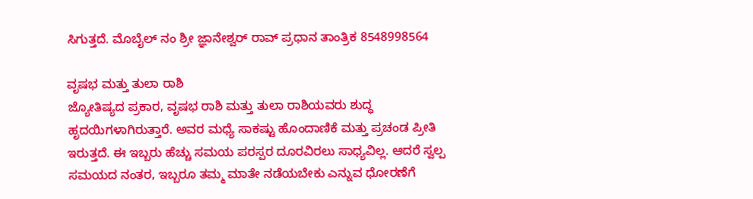ಸಿಗುತ್ತದೆ. ಮೊಬೈಲ್ ನಂ ಶ್ರೀ ಜ್ಞಾನೇಶ್ವರ್ ರಾವ್ ಪ್ರಧಾನ ತಾಂತ್ರಿಕ 8548998564

ವೃಷಭ ಮತ್ತು ತುಲಾ ರಾಶಿ
ಜ್ಯೋತಿಷ್ಯದ ಪ್ರಕಾರ, ವೃಷಭ ರಾಶಿ ಮತ್ತು ತುಲಾ ರಾಶಿಯವರು ಶುದ್ಧ ಹೃದಯಿಗಳಾಗಿರುತ್ತಾರೆ. ಅವರ ಮಧ್ಯೆ ಸಾಕಷ್ಟು ಹೊಂದಾಣಿಕೆ ಮತ್ತು ಪ್ರಚಂಡ ಪ್ರೀತಿ ಇರುತ್ತದೆ. ಈ ಇಬ್ಬರು ಹೆಚ್ಚು ಸಮಯ ಪರಸ್ಪರ ದೂರವಿರಲು ಸಾಧ್ಯವಿಲ್ಲ. ಆದರೆ ಸ್ವಲ್ಪ ಸಮಯದ ನಂತರ, ಇಬ್ಬರೂ ತಮ್ಮ ಮಾತೇ ನಡೆಯಬೇಕು ಎನ್ನುವ ಧೋರಣೆಗೆ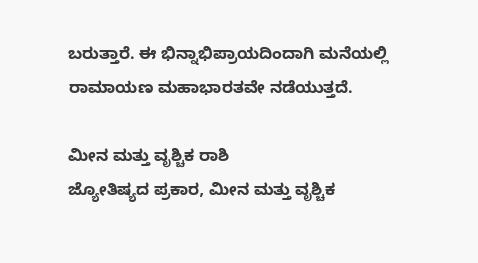ಬರುತ್ತಾರೆ. ಈ ಭಿನ್ನಾಭಿಪ್ರಾಯದಿಂದಾಗಿ ಮನೆಯಲ್ಲಿ ರಾಮಾಯಣ ಮಹಾಭಾರತವೇ ನಡೆಯುತ್ತದೆ.

ಮೀನ ಮತ್ತು ವೃಶ್ಚಿಕ ರಾಶಿ
ಜ್ಯೋತಿಷ್ಯದ ಪ್ರಕಾರ, ಮೀನ ಮತ್ತು ವೃಶ್ಚಿಕ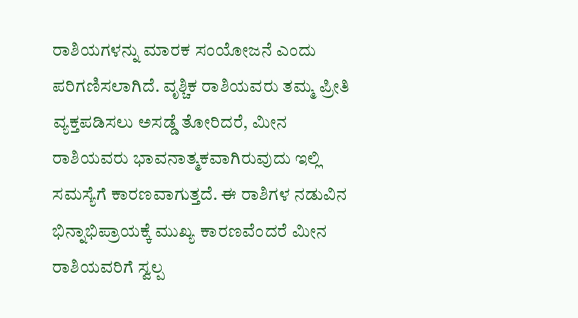ರಾಶಿಯಗಳನ್ನು ಮಾರಕ ಸಂಯೋಜನೆ ಎಂದು ಪರಿಗಣಿಸಲಾಗಿದೆ. ವೃಶ್ಚಿಕ ರಾಶಿಯವರು ತಮ್ಮ ಪ್ರೀತಿ ವ್ಯಕ್ತಪಡಿಸಲು ಅಸಡ್ಡೆ ತೋರಿದರೆ, ಮೀನ ರಾಶಿಯವರು ಭಾವನಾತ್ಮಕವಾಗಿರುವುದು ಇಲ್ಲಿ ಸಮಸ್ಯೆಗೆ ಕಾರಣವಾಗುತ್ತದೆ. ಈ ರಾಶಿಗಳ ನಡುವಿನ ಭಿನ್ನಾಭಿಪ್ರಾಯಕ್ಕೆ ಮುಖ್ಯ ಕಾರಣವೆಂದರೆ ಮೀನ ರಾಶಿಯವರಿಗೆ ಸ್ವಲ್ಪ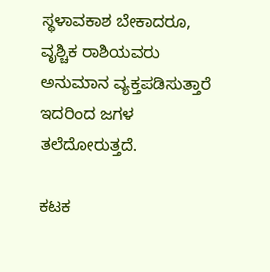ಸ್ಥಳಾವಕಾಶ ಬೇಕಾದರೂ, ವೃಶ್ಚಿಕ ರಾಶಿಯವರು ಅನುಮಾನ ವ್ಯಕ್ತಪಡಿಸುತ್ತಾರೆ ಇದರಿಂದ ಜಗಳ ತಲೆದೋರುತ್ತದೆ.

ಕಟಕ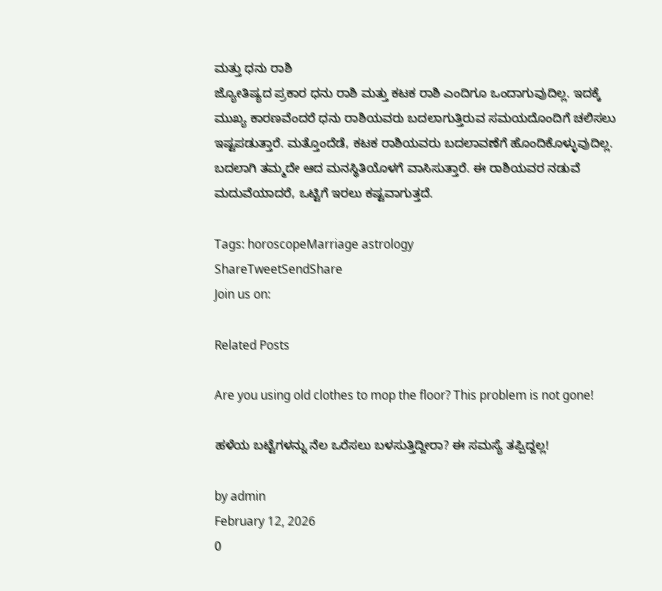ಮತ್ತು ಧನು ರಾಶಿ
ಜ್ಯೋತಿಷ್ಯದ ಪ್ರಕಾರ ಧನು ರಾಶಿ ಮತ್ತು ಕಟಕ ರಾಶಿ ಎಂದಿಗೂ ಒಂದಾಗುವುದಿಲ್ಲ. ಇದಕ್ಕೆ ಮುಖ್ಯ ಕಾರಣವೆಂದರೆ ಧನು ರಾಶಿಯವರು ಬದಲಾಗುತ್ತಿರುವ ಸಮಯದೊಂದಿಗೆ ಚಲಿಸಲು ಇಷ್ಟಪಡುತ್ತಾರೆ. ಮತ್ತೊಂದೆಡೆ, ಕಟಕ ರಾಶಿಯವರು ಬದಲಾವಣೆಗೆ ಹೊಂದಿಕೊಳ್ಳುವುದಿಲ್ಲ. ಬದಲಾಗಿ ತಮ್ಮದೇ ಆದ ಮನಸ್ಥಿತಿಯೊಳಗೆ ವಾಸಿಸುತ್ತಾರೆ. ಈ ರಾಶಿಯವರ ನಡುವೆ ಮದುವೆಯಾದರೆ, ಒಟ್ಟಿಗೆ ಇರಲು ಕಷ್ಟವಾಗುತ್ತದೆ.

Tags: horoscopeMarriage astrology
ShareTweetSendShare
Join us on:

Related Posts

Are you using old clothes to mop the floor? This problem is not gone!

ಹಳೆಯ ಬಟ್ಟೆಗಳನ್ನು ನೆಲ ಒರೆಸಲು ಬಳಸುತ್ತಿದ್ದೀರಾ? ಈ ಸಮಸ್ಯೆ ತಪ್ಪಿದ್ದಲ್ಲ!

by admin
February 12, 2026
0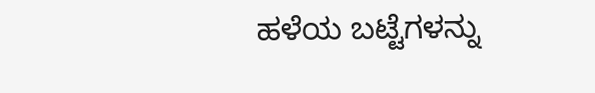ಹಳೆಯ ಬಟ್ಟೆಗಳನ್ನು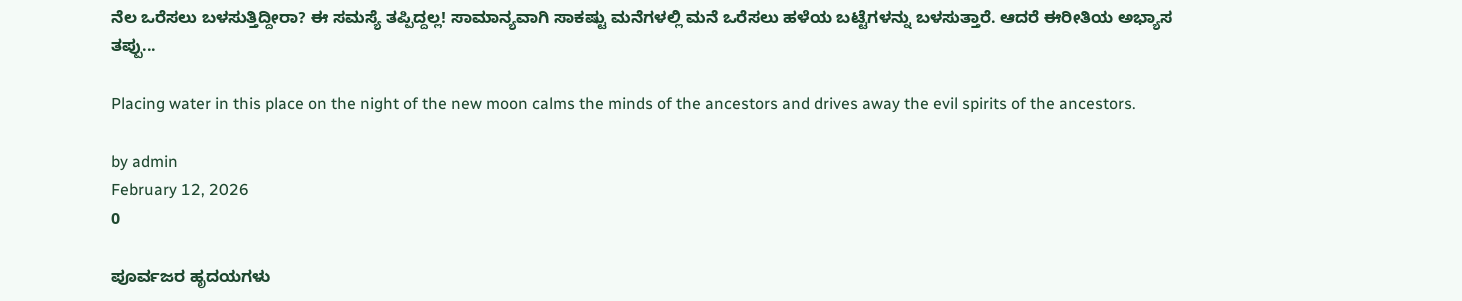ನೆಲ ಒರೆಸಲು ಬಳಸುತ್ತಿದ್ದೀರಾ? ಈ ಸಮಸ್ಯೆ ತಪ್ಪಿದ್ದಲ್ಲ! ಸಾಮಾನ್ಯವಾಗಿ ಸಾಕಷ್ಟು ಮನೆಗಳಲ್ಲಿ ಮನೆ ಒರೆಸಲು ಹಳೆಯ ಬಟ್ಟೆಗಳನ್ನು ಬಳಸುತ್ತಾರೆ. ಆದರೆ ಈರೀತಿಯ ಅಭ್ಯಾಸ ತಪ್ಪು...

Placing water in this place on the night of the new moon calms the minds of the ancestors and drives away the evil spirits of the ancestors.

by admin
February 12, 2026
0

ಪೂರ್ವಜರ ಹೃದಯಗಳು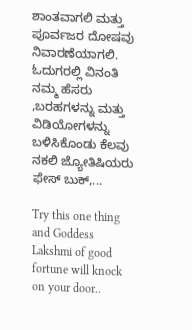ಶಾಂತವಾಗಲಿ ಮತ್ತು ಪೂರ್ವಜರ ದೋಷವು ನಿವಾರಣೆಯಾಗಲಿ. ಓದುಗರಲ್ಲಿ ವಿನಂತಿ ನಮ್ಮ ಹೆಸರು ,ಬರಹಗಳನ್ನು ಮತ್ತು ವಿಡಿಯೋಗಳನ್ನು ಬಳಿಸಿಕೊಂಡು ಕೆಲವು ನಕಲಿ ಜ್ಯೋತಿಷಿಯರು ಫೇಸ್ ಬುಕ್,...

Try this one thing and Goddess Lakshmi of good fortune will knock on your door..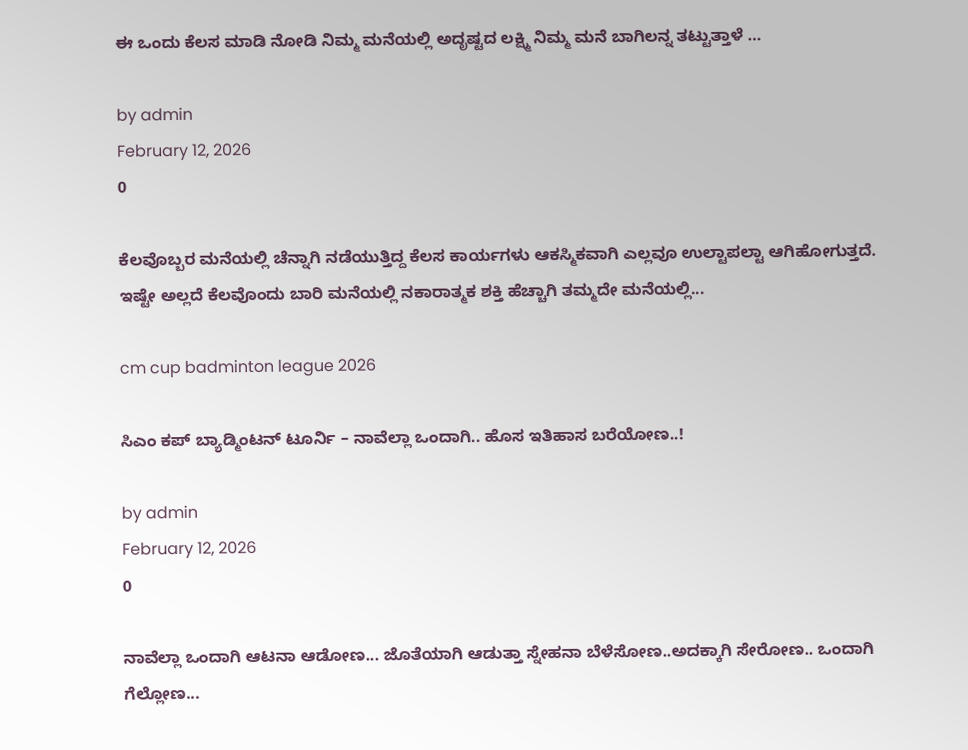ಈ ಒಂದು ಕೆಲಸ ಮಾಡಿ ನೋಡಿ ನಿಮ್ಮ ಮನೆಯಲ್ಲಿ ಅದೃಷ್ಟದ ಲಕ್ಷ್ಮಿ ನಿಮ್ಮ ಮನೆ ಬಾಗಿಲನ್ನ ತಟ್ಟುತ್ತಾಳೆ …

by admin
February 12, 2026
0

ಕೆಲವೊಬ್ಬರ ಮನೆಯಲ್ಲಿ ಚೆನ್ನಾಗಿ ನಡೆಯುತ್ತಿದ್ದ ಕೆಲಸ ಕಾರ್ಯಗಳು ಆಕಸ್ಮಿಕವಾಗಿ ಎಲ್ಲವೂ ಉಲ್ಟಾಪಲ್ಟಾ ಆಗಿಹೋಗುತ್ತದೆ. ಇಷ್ಟೇ ಅಲ್ಲದೆ ಕೆಲವೊಂದು ಬಾರಿ ಮನೆಯಲ್ಲಿ ನಕಾರಾತ್ಮಕ ಶಕ್ತಿ ಹೆಚ್ಚಾಗಿ ತಮ್ಮದೇ ಮನೆಯಲ್ಲಿ...

cm cup badminton league 2026

ಸಿಎಂ ಕಪ್ ಬ್ಯಾಡ್ಮಿಂಟನ್ ಟೂರ್ನಿ – ನಾವೆಲ್ಲಾ ಒಂದಾಗಿ.. ಹೊಸ ಇತಿಹಾಸ ಬರೆಯೋಣ..!

by admin
February 12, 2026
0

ನಾವೆಲ್ಲಾ ಒಂದಾಗಿ ಆಟನಾ ಆಡೋಣ... ಜೊತೆಯಾಗಿ ಆಡುತ್ತಾ ಸ್ನೇಹನಾ ಬೆಳೆಸೋಣ..ಅದಕ್ಕಾಗಿ ಸೇರೋಣ.. ಒಂದಾಗಿ ಗೆಲ್ಲೋಣ...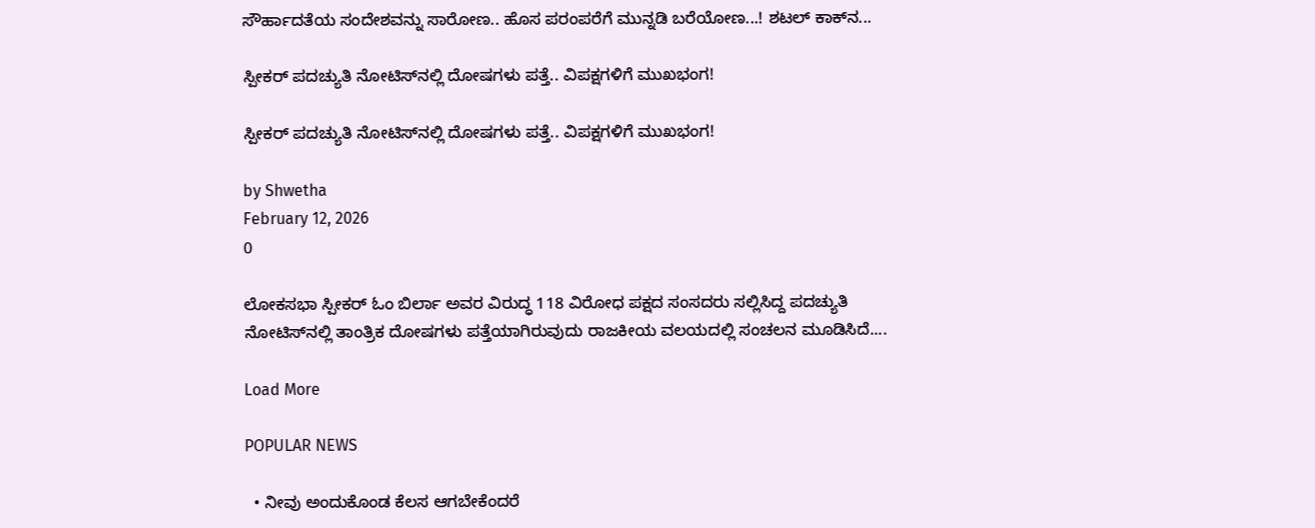ಸೌರ್ಹಾದತೆಯ ಸಂದೇಶವನ್ನು ಸಾರೋಣ.. ಹೊಸ ಪರಂಪರೆಗೆ ಮುನ್ನಡಿ ಬರೆಯೋಣ...! ಶಟಲ್ ಕಾಕ್‍ನ...

ಸ್ಪೀಕರ್ ಪದಚ್ಯುತಿ ನೋಟಿಸ್‌ನಲ್ಲಿ ದೋಷಗಳು ಪತ್ತೆ.. ವಿಪಕ್ಷಗಳಿಗೆ ಮುಖಭಂಗ!

ಸ್ಪೀಕರ್ ಪದಚ್ಯುತಿ ನೋಟಿಸ್‌ನಲ್ಲಿ ದೋಷಗಳು ಪತ್ತೆ.. ವಿಪಕ್ಷಗಳಿಗೆ ಮುಖಭಂಗ!

by Shwetha
February 12, 2026
0

ಲೋಕಸಭಾ ಸ್ಪೀಕರ್ ಓಂ ಬಿರ್ಲಾ ಅವರ ವಿರುದ್ಧ 118 ವಿರೋಧ ಪಕ್ಷದ ಸಂಸದರು ಸಲ್ಲಿಸಿದ್ದ ಪದಚ್ಯುತಿ ನೋಟಿಸ್‌ನಲ್ಲಿ ತಾಂತ್ರಿಕ ದೋಷಗಳು ಪತ್ತೆಯಾಗಿರುವುದು ರಾಜಕೀಯ ವಲಯದಲ್ಲಿ ಸಂಚಲನ ಮೂಡಿಸಿದೆ....

Load More

POPULAR NEWS

  • ನೀವು ಅಂದುಕೊಂಡ ಕೆಲಸ ಆಗಬೇಕೆಂದರೆ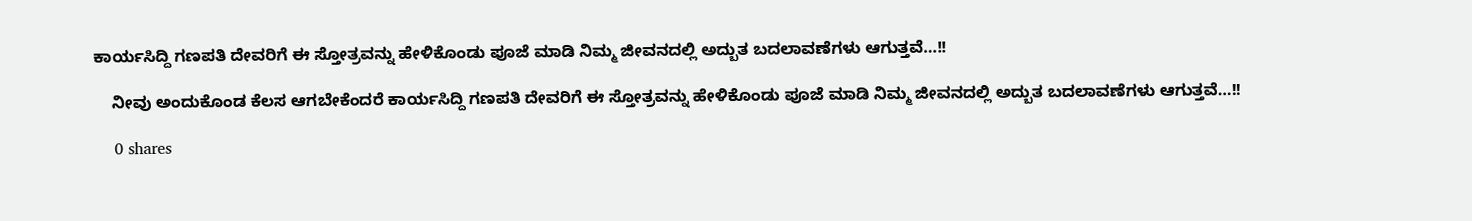ಕಾರ್ಯಸಿದ್ದಿ ಗಣಪತಿ ದೇವರಿಗೆ ಈ ಸ್ತೋತ್ರವನ್ನು ಹೇಳಿಕೊಂಡು ಪೂಜೆ ಮಾಡಿ ನಿಮ್ಮ ಜೀವನದಲ್ಲಿ ಅದ್ಬುತ ಬದಲಾವಣೆಗಳು ಆಗುತ್ತವೆ…!!

    ನೀವು ಅಂದುಕೊಂಡ ಕೆಲಸ ಆಗಬೇಕೆಂದರೆ ಕಾರ್ಯಸಿದ್ದಿ ಗಣಪತಿ ದೇವರಿಗೆ ಈ ಸ್ತೋತ್ರವನ್ನು ಹೇಳಿಕೊಂಡು ಪೂಜೆ ಮಾಡಿ ನಿಮ್ಮ ಜೀವನದಲ್ಲಿ ಅದ್ಬುತ ಬದಲಾವಣೆಗಳು ಆಗುತ್ತವೆ…!!

    0 shares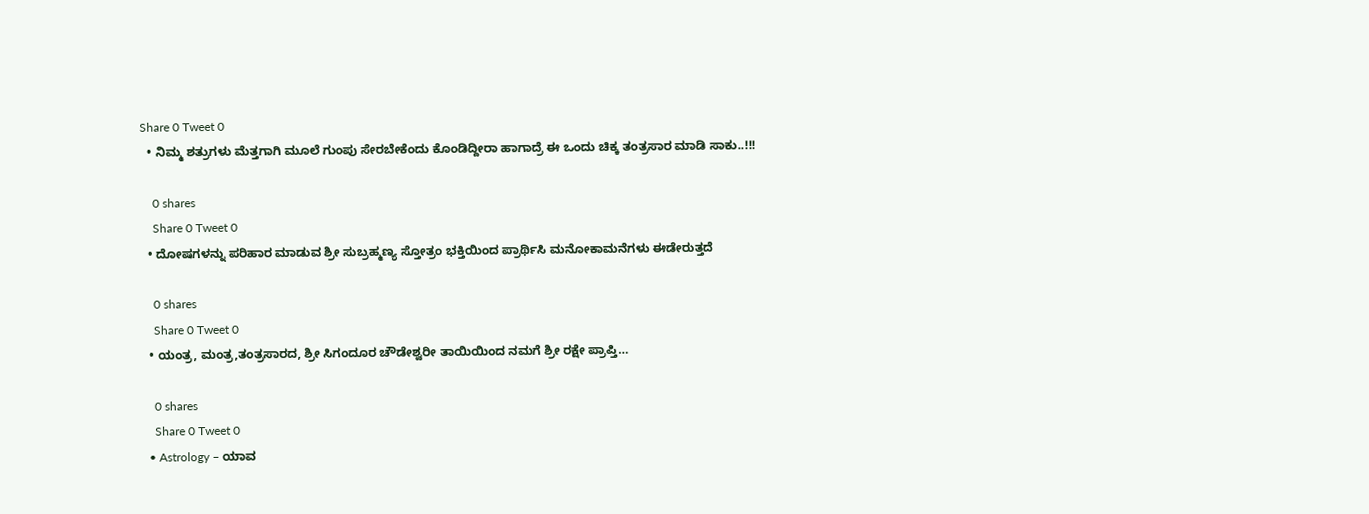Share 0 Tweet 0
  • ನಿಮ್ಮ ಶತ್ರುಗಳು ಮೆತ್ತಗಾಗಿ ಮೂಲೆ ಗುಂಪು ಸೇರಬೇಕೆಂದು ಕೊಂಡಿದ್ದೀರಾ ಹಾಗಾದ್ರೆ ಈ ಒಂದು ಚಿಕ್ಕ ತಂತ್ರಸಾರ ಮಾಡಿ ಸಾಕು..!!!

    0 shares
    Share 0 Tweet 0
  • ದೋಷಗಳನ್ನು ಪರಿಹಾರ ಮಾಡುವ ಶ್ರೀ ಸುಬ್ರಹ್ಮಣ್ಯ ಸ್ತೋತ್ರಂ ಭಕ್ತಿಯಿಂದ ಪ್ರಾರ್ಥಿಸಿ ಮನೋಕಾಮನೆಗಳು ಈಡೇರುತ್ತದೆ

    0 shares
    Share 0 Tweet 0
  • ಯಂತ್ರ, ಮಂತ್ರ,ತಂತ್ರಸಾರದ, ಶ್ರೀ ಸಿಗಂದೂರ ಚೌಡೇಶ್ವರೀ ತಾಯಿಯಿಂದ ನಮಗೆ ಶ್ರೀ ರಕ್ಷೇ ಪ್ರಾಪ್ತಿ…

    0 shares
    Share 0 Tweet 0
  • Astrology – ಯಾವ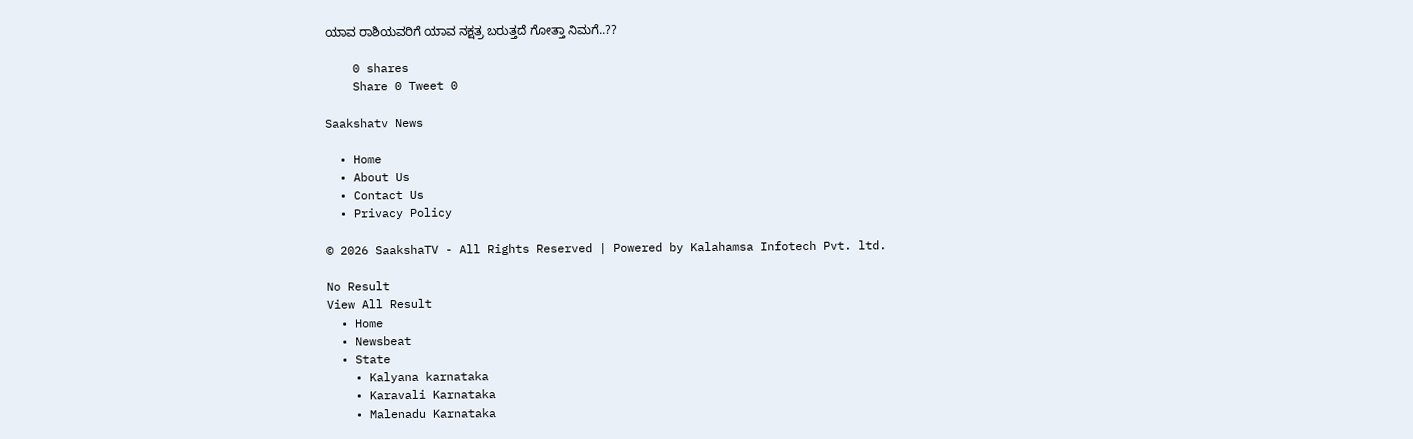ಯಾವ ರಾಶಿಯವರಿಗೆ ಯಾವ ನಕ್ಷತ್ರ ಬರುತ್ತದೆ ಗೋತ್ತಾ ನಿಮಗೆ..??

    0 shares
    Share 0 Tweet 0

Saakshatv News

  • Home
  • About Us
  • Contact Us
  • Privacy Policy

© 2026 SaakshaTV - All Rights Reserved | Powered by Kalahamsa Infotech Pvt. ltd.

No Result
View All Result
  • Home
  • Newsbeat
  • State
    • Kalyana karnataka
    • Karavali Karnataka
    • Malenadu Karnataka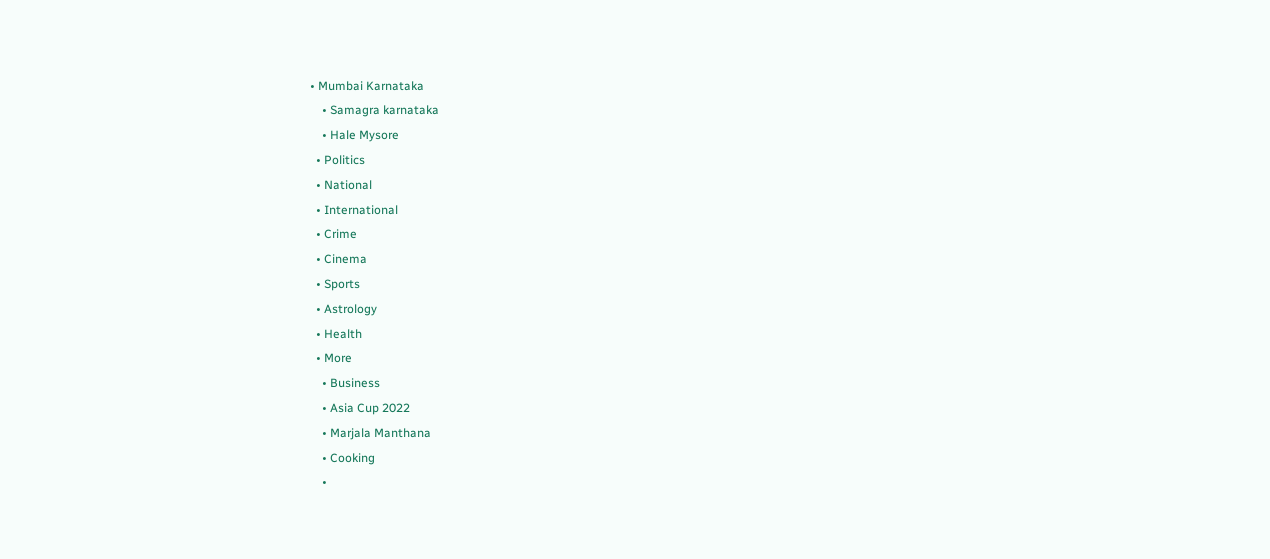• Mumbai Karnataka
    • Samagra karnataka
    • Hale Mysore
  • Politics
  • National
  • International
  • Crime
  • Cinema
  • Sports
  • Astrology
  • Health
  • More
    • Business
    • Asia Cup 2022
    • Marjala Manthana
    • Cooking
    •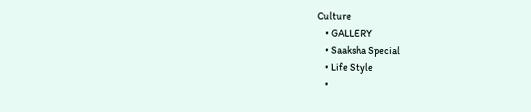Culture
    • GALLERY
    • Saaksha Special
    • Life Style
    •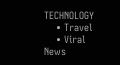TECHNOLOGY
    • Travel
    • Viral News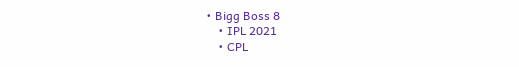• Bigg Boss 8
    • IPL 2021
    • CPL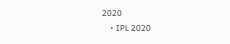2020
    • IPL 2020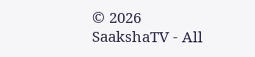© 2026 SaakshaTV - All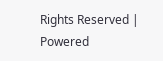Rights Reserved | Powered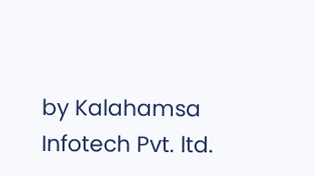by Kalahamsa Infotech Pvt. ltd.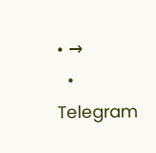• →
  • Telegram